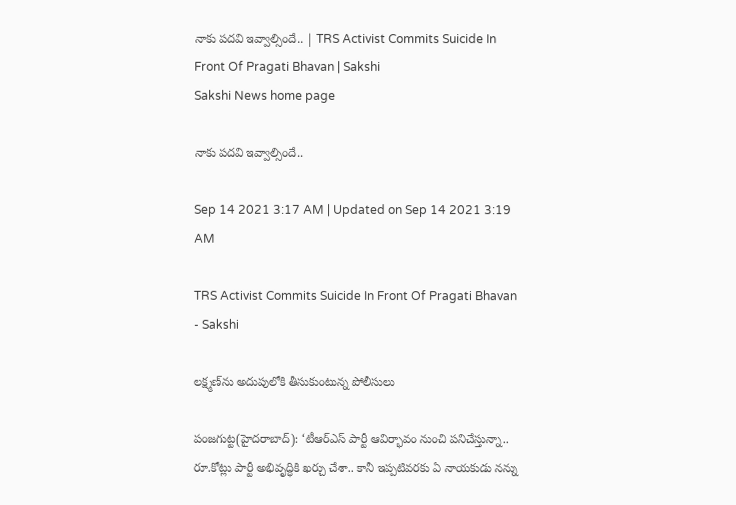నాకు పదవి ఇవ్వాల్సిందే.. | TRS Activist Commits Suicide In Front Of Pragati Bhavan | Sakshi
Sakshi News home page

నాకు పదవి ఇవ్వాల్సిందే..

Sep 14 2021 3:17 AM | Updated on Sep 14 2021 3:19 AM

TRS Activist Commits Suicide In Front Of Pragati Bhavan - Sakshi

లక్ష్మణ్‌ను అదుపులోకి తీసుకుంటున్న పోలీసులు

పంజగుట్ట(హైదరాబాద్‌): ‘టీఆర్‌ఎస్‌ పార్టీ ఆవిర్భావం నుంచి పనిచేస్తున్నా.. రూ.కోట్లు పార్టీ అభివృద్ధికి ఖర్చు చేశా.. కానీ ఇప్పటివరకు ఏ నాయకుడు నన్ను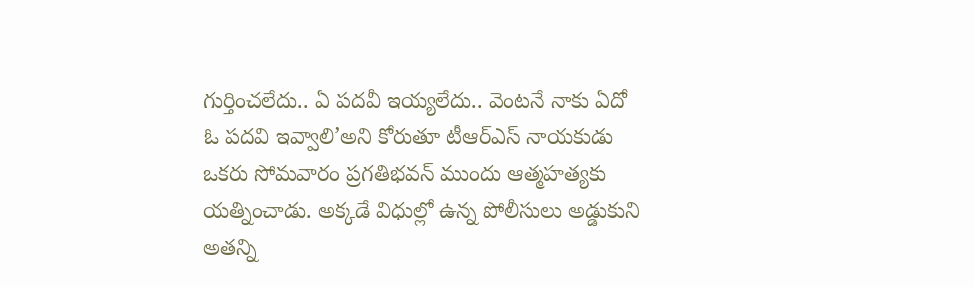గుర్తించలేదు.. ఏ పదవీ ఇయ్యలేదు.. వెంటనే నాకు ఏదో ఓ పదవి ఇవ్వాలి’అని కోరుతూ టీఆర్‌ఎస్‌ నాయకుడు ఒకరు సోమవారం ప్రగతిభవన్‌ ముందు ఆత్మహత్యకు యత్నించాడు. అక్కడే విధుల్లో ఉన్న పోలీసులు అడ్డుకుని అతన్ని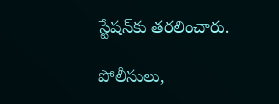స్టేషన్‌కు తరలించారు.

పోలీసులు,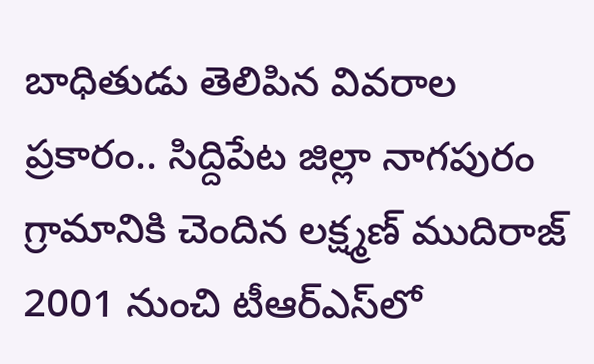బాధితుడు తెలిపిన వివరాల ప్రకారం.. సిద్దిపేట జిల్లా నాగపురం గ్రామానికి చెందిన లక్ష్మణ్‌ ముదిరాజ్‌ 2001 నుంచి టీఆర్‌ఎస్‌లో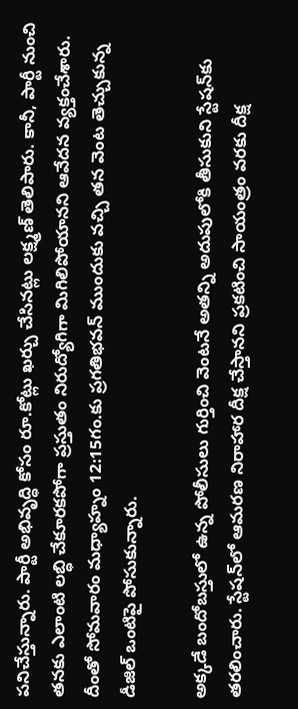పనిచేస్తున్నారు. పార్టీ అభివృద్ధి కోసం రూ.కోట్లు ఖర్చు చేసినట్లు లక్ష్మణ్‌ తెలిపారు. కానీ, పార్టీ నుంచి తనకు ఎలాంటి లబ్ధి చేకూరకపోగా ప్రస్తుతం నిరుద్యోగిగా మిగిలిపోయానని ఆవేదన వ్యక్తంచేశారు. దీంతో సోమవారం మధ్యాహ్నం 12:15గం.కు ప్రగతిభవన్‌ ముందుకు వచ్చి తన వెంట తెచ్చుకున్న డీజిల్‌ ఒంటిపై పోసుకున్నారు.

అక్కడే బందోబస్తులో ఉన్న పోలీసులు గుర్తించి వెంటనే అతన్ని అదుపులోకి తీసుకుని స్టేషన్‌కు తరలించారు. స్టేషన్‌లో ఆమరణ నిరాహార దీక్ష చేస్తానని ప్రకటించి సాయంత్రం వరకు దీక్ష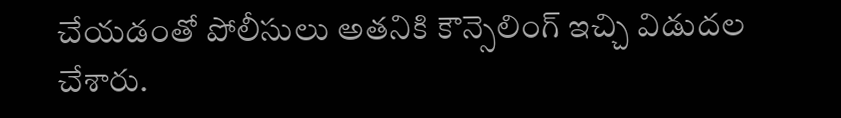చేయడంతో పోలీసులు అతనికి కౌన్సెలింగ్‌ ఇచ్చి విడుదల చేశారు.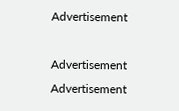Advertisement

Advertisement
Advertisement